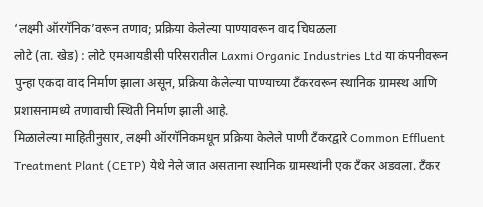‘लक्ष्मी ऑरगॅनिक’वरून तणाव; प्रक्रिया केलेल्या पाण्यावरून वाद चिघळला
लोटे (ता. खेड) : लोटे एमआयडीसी परिसरातील Laxmi Organic Industries Ltd या कंपनीवरून पुन्हा एकदा वाद निर्माण झाला असून, प्रक्रिया केलेल्या पाण्याच्या टँकरवरून स्थानिक ग्रामस्थ आणि प्रशासनामध्ये तणावाची स्थिती निर्माण झाली आहे.
मिळालेल्या माहितीनुसार, लक्ष्मी ऑरगॅनिकमधून प्रक्रिया केलेले पाणी टँकरद्वारे Common Effluent Treatment Plant (CETP) येथे नेले जात असताना स्थानिक ग्रामस्थांनी एक टँकर अडवला. टँकर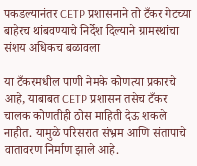पकडल्यानंतर CETP प्रशासनाने तो टँकर गेटच्या बाहेरच थांबवण्याचे निर्देश दिल्याने ग्रामस्थांचा संशय अधिकच बळावला

या टँकरमधील पाणी नेमके कोणत्या प्रकारचे आहे, याबाबत CETP प्रशासन तसेच टँकर चालक कोणतीही ठोस माहिती देऊ शकले नाहीत. यामुळे परिसरात संभ्रम आणि संतापाचे वातावरण निर्माण झाले आहे.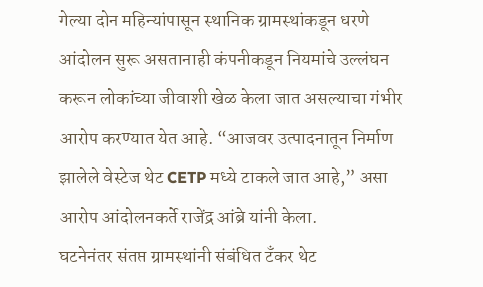गेल्या दोन महिन्यांपासून स्थानिक ग्रामस्थांकडून धरणे आंदोलन सुरू असतानाही कंपनीकडून नियमांचे उल्लंघन करून लोकांच्या जीवाशी खेळ केला जात असल्याचा गंभीर आरोप करण्यात येत आहे. “आजवर उत्पादनातून निर्माण झालेले वेस्टेज थेट CETP मध्ये टाकले जात आहे,” असा आरोप आंदोलनकर्ते राजेंद्र आंब्रे यांनी केला.
घटनेनंतर संतप्त ग्रामस्थांनी संबंधित टँकर थेट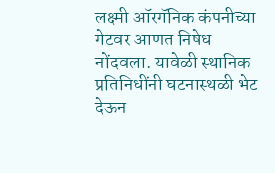लक्ष्मी ऑरगॅनिक कंपनीच्या गेटवर आणत निषेध नोंदवला. यावेळी स्थानिक प्रतिनिधींनी घटनास्थळी भेट देऊन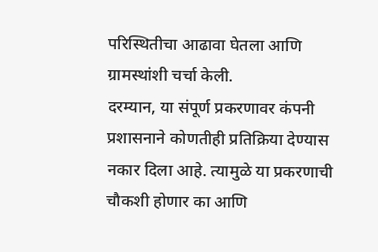परिस्थितीचा आढावा घेतला आणि ग्रामस्थांशी चर्चा केली.
दरम्यान, या संपूर्ण प्रकरणावर कंपनी प्रशासनाने कोणतीही प्रतिक्रिया देण्यास नकार दिला आहे. त्यामुळे या प्रकरणाची चौकशी होणार का आणि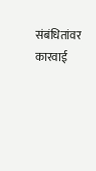संबंधितांवर कारवाई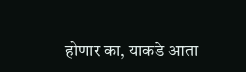होणार का, याकडे आता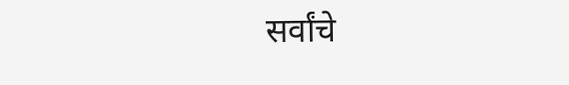सर्वांचे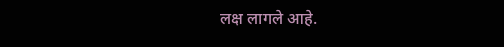लक्ष लागले आहे.